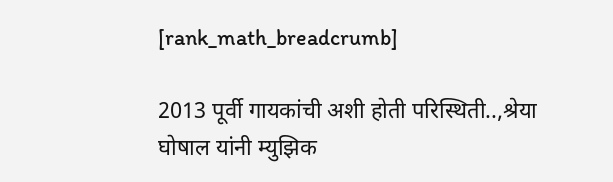[rank_math_breadcrumb]

2013 पूर्वी गायकांची अशी होती परिस्थिती..,श्रेया घोषाल यांनी म्युझिक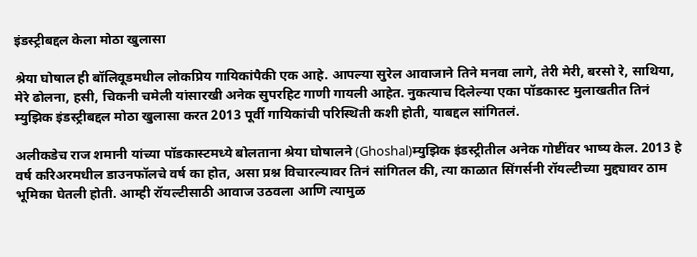इंडस्ट्रीबद्दल केला मोठा खुलासा

श्रेया घोषाल ही बॉलिवूडमधील लोकप्रिय गायिकांपैकी एक आहे. आपल्या सुरेल आवाजाने तिने मनवा लागे, तेरी मेरी, बरसो रे, साथिया, मेरे ढोलना, हसी, चिकनी चमेली यांसारखी अनेक सुपरहिट गाणी गायली आहेत. नुकत्याच दिलेल्या एका पॉडकास्ट मुलाखतीत तिनं म्युझिक इंडस्ट्रीबद्दल मोठा खुलासा करत 2013 पूर्वी गायिकांची परिस्थिती कशी होती, याबद्दल सांगितलं.

अलीकडेच राज शमानी यांच्या पॉडकास्टमध्ये बोलताना श्रेया घोषालने (Ghoshal)म्युझिक इंडस्ट्रीतील अनेक गोष्टींवर भाष्य केल. 2013 हे वर्ष करिअरमधील डाउनफॉलचे वर्ष का होत, असा प्रश्न विचारल्यावर तिनं सांगितल की, त्या काळात सिंगर्सनी रॉयल्टीच्या मुद्द्यावर ठाम भूमिका घेतली होती. आम्ही रॉयल्टीसाठी आवाज उठवला आणि त्यामुळ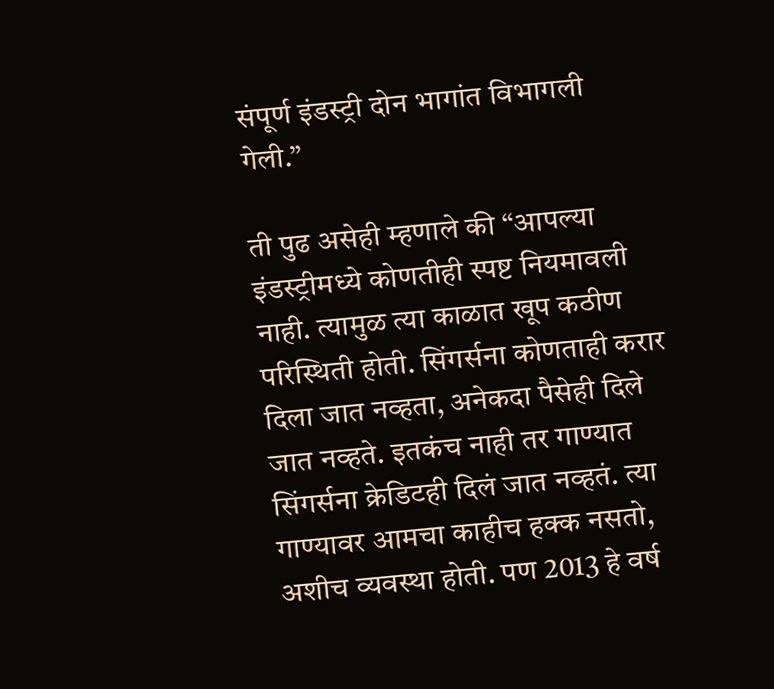संपूर्ण इंडस्ट्री दोन भागांत विभागली गेली.”

ती पुढ असेही म्हणाले की “आपल्या इंडस्ट्रीमध्ये कोणतीही स्पष्ट नियमावली नाही. त्यामुळ त्या काळात खूप कठीण परिस्थिती होती. सिंगर्सना कोणताही करार दिला जात नव्हता, अनेकदा पैसेही दिले जात नव्हते. इतकंच नाही तर गाण्यात सिंगर्सना क्रेडिटही दिलं जात नव्हतं. त्या गाण्यावर आमचा काहीच हक्क नसतो, अशीच व्यवस्था होती. पण 2013 हे वर्ष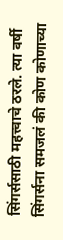सिंगर्ससाठी महत्त्वाचे ठरले. त्या वर्षी सिंगर्सना समजलं की कोण कोणाच्या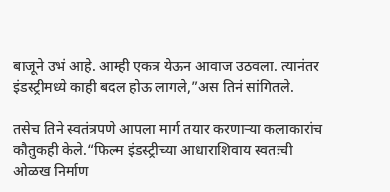बाजूने उभं आहे. आम्ही एकत्र येऊन आवाज उठवला. त्यानंतर इंडस्ट्रीमध्ये काही बदल होऊ लागले,”अस तिनं सांगितले.

तसेच तिने स्वतंत्रपणे आपला मार्ग तयार करणाऱ्या कलाकारांच कौतुकही केले.“फिल्म इंडस्ट्रीच्या आधाराशिवाय स्वतःची ओळख निर्माण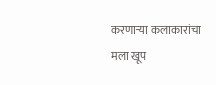करणाऱ्या कलाकारांचा मला खूप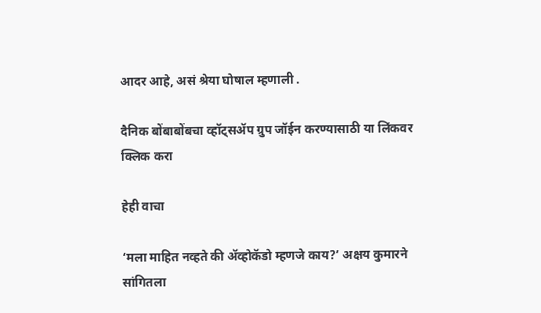आदर आहे, असं श्रेया घोषाल म्हणाली .

दैनिक बोंबाबोंबचा व्हॉट्सॲप ग्रुप जॉईन करण्यासाठी या लिंकवर क्लिक करा

हेही वाचा

‘मला माहित नव्हते की अ‍ॅव्होकॅडो म्हणजे काय?’ अक्षय कुमारने सांगितला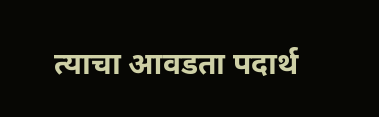त्याचा आवडता पदार्थ